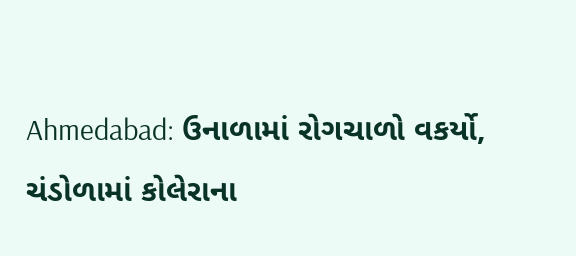Ahmedabad: ઉનાળામાં રોગચાળો વકર્યો, ચંડોળામાં કોલેરાના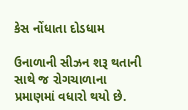કેસ નોંધાતા દોડધામ

ઉનાળાની સીઝન શરૂ થતાની સાથે જ રોગચાળાના પ્રમાણમાં વધારો થયો છે.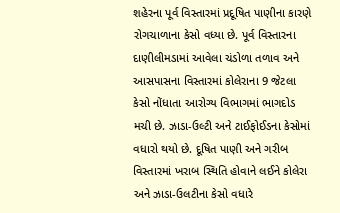શહેરના પૂર્વ વિસ્તારમાં પ્રદૂષિત પાણીના કારણે રોગચાળાના કેસો વધ્યા છે. પૂર્વ વિસ્તારના દાણીલીમડામાં આવેલા ચંડોળા તળાવ અને આસપાસના વિસ્તારમાં કોલેરાના 9 જેટલા કેસો નોંધાતા આરોગ્ય વિભાગમાં ભાગદોડ મચી છે. ઝાડા-ઉલ્ટી અને ટાઈફોઈડના કેસોમાં વધારો થયો છે. દૂષિત પાણી અને ગરીબ વિસ્તારમાં ખરાબ સ્થિતિ હોવાને લઈને કોલેરા અને ઝાડા-ઉલટીના કેસો વધારે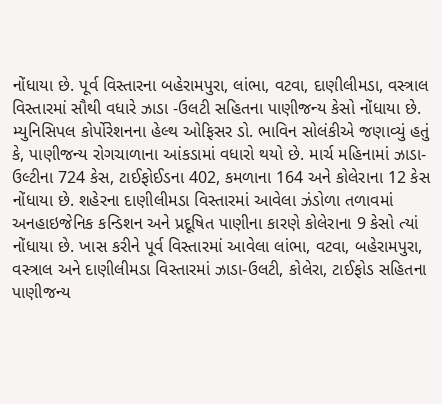નોંધાયા છે. પૂર્વ વિસ્તારના બહેરામપુરા, લાંભા, વટવા, દાણીલીમડા, વસ્ત્રાલ વિસ્તારમાં સૌથી વધારે ઝાડા -ઉલટી સહિતના પાણીજન્ય કેસો નોંધાયા છે.
મ્યુનિસિપલ કોર્પોરેશનના હેલ્થ ઓફિસર ડો. ભાવિન સોલંકીએ જણાવ્યું હતું કે, પાણીજન્ય રોગચાળાના આંકડામાં વધારો થયો છે. માર્ચ મહિનામાં ઝાડા-ઉલ્ટીના 724 કેસ, ટાઈફોઈડના 402, કમળાના 164 અને કોલેરાના 12 કેસ નોંધાયા છે. શહેરના દાણીલીમડા વિસ્તારમાં આવેલા ઝંડોળા તળાવમાં અનહાઇજેનિક કન્ડિશન અને પ્રદૂષિત પાણીના કારણે કોલેરાના 9 કેસો ત્યાં નોંધાયા છે. ખાસ કરીને પૂર્વ વિસ્તારમાં આવેલા લાંભા, વટવા, બહેરામપુરા, વસ્ત્રાલ અને દાણીલીમડા વિસ્તારમાં ઝાડા-ઉલટી, કોલેરા, ટાઈફોડ સહિતના પાણીજન્ય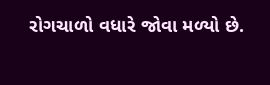રોગચાળો વધારે જોવા મળ્યો છે.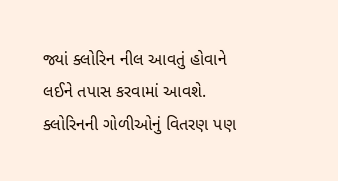જ્યાં ક્લોરિન નીલ આવતું હોવાને લઈને તપાસ કરવામાં આવશે.
ક્લોરિનની ગોળીઓનું વિતરણ પણ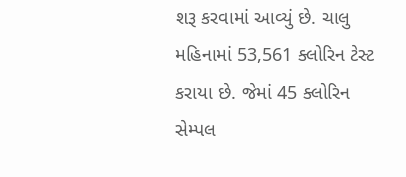શરૂ કરવામાં આવ્યું છે. ચાલુ મહિનામાં 53,561 ક્લોરિન ટેસ્ટ કરાયા છે. જેમાં 45 ક્લોરિન સેમ્પલ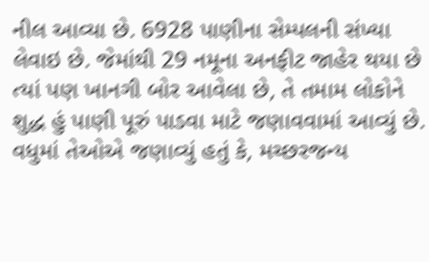નીલ આવ્યા છે. 6928 પાણીના સેમ્પલની સંખ્યા લેવાઇ છે. જેમાંથી 29 નમૂના અનફીટ જાહેર થયા છે ત્યાં પણ ખાનગી બોર આવેલા છે, તે તમામ લોકોને શુદ્ધ હું પાણી પૂરું પાડવા માટે જણાવવામાં આવ્યું છે. વધુમાં તેઓએ જણાવ્યું હતું કે, મચ્છરજન્ય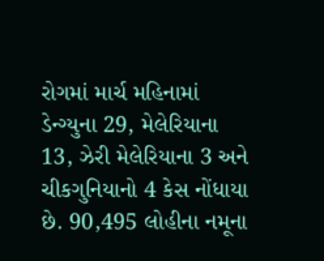રોગમાં માર્ચ મહિનામાં ડેન્ગ્યુના 29, મેલેરિયાના 13, ઝેરી મેલેરિયાના 3 અને ચીકગુનિયાનો 4 કેસ નોંધાયા છે. 90,495 લોહીના નમૂના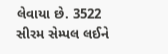લેવાયા છે. 3522 સીરમ સેમ્પલ લઈને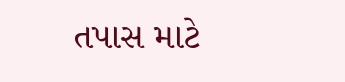તપાસ માટે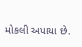મોકલી અપાયા છે.